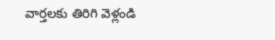వార్తలకు తిరిగి వెళ్లండి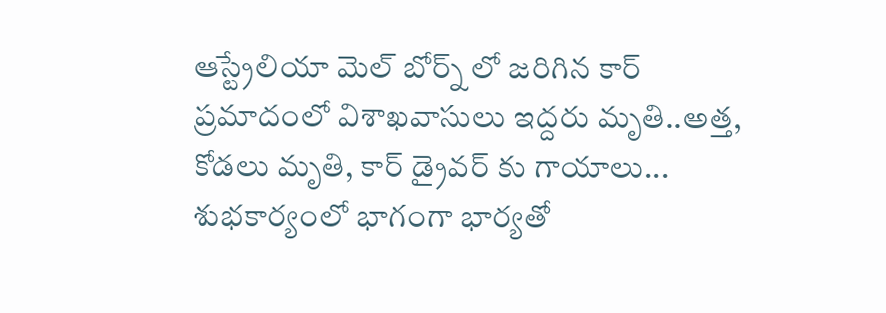ఆస్ట్రేలియా మెల్ బోర్న్ లో జరిగిన కార్ ప్రమాదంలో విశాఖవాసులు ఇద్దరు మృతి..అత్త, కోడలు మృతి, కార్ డ్రైవర్ కు గాయాలు...
శుభకార్యంలో భాగంగా భార్యతో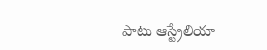పాటు ఆస్ట్రేలియా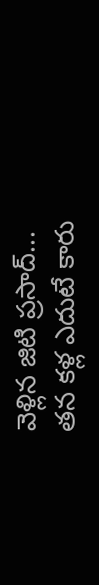వెళ్లిన జిటి ప్రసాద్...
తన కళ్ల ఎదుటే కారు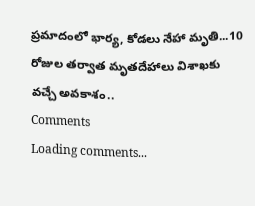ప్రమాదంలో భార్య, కోడలు నేహా మృతి...10 రోజుల తర్వాత మృతదేహాలు విశాఖకు వచ్చే అవకాశం..
Comments
Loading comments...